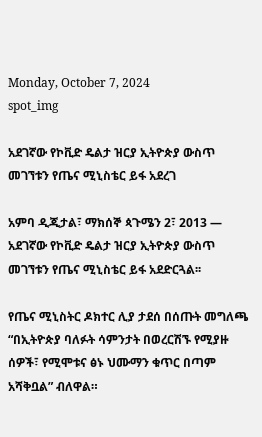Monday, October 7, 2024
spot_img

አደገኛው የኮቪድ ዴልታ ዝርያ ኢትዮጵያ ውስጥ መገኘቱን የጤና ሚኒስቴር ይፋ አደረገ

አምባ ዲጂታል፣ ማክሰኞ ጳጉሜን 2፣ 2013 ― አደገኛው የኮቪድ ዴልታ ዝርያ ኢትዮጵያ ውስጥ መገኘቱን የጤና ሚኒስቴር ይፋ አደድርጓል፡፡

የጤና ሚኒስትር ዶክተር ሊያ ታደሰ በሰጡት መግለጫ “በኢትዮጵያ ባለፉት ሳምንታት በወረርሽኙ የሚያዙ ሰዎች፣ የሚሞቱና ፅኑ ህሙማን ቁጥር በጣም አሻቅቧል” ብለዋል።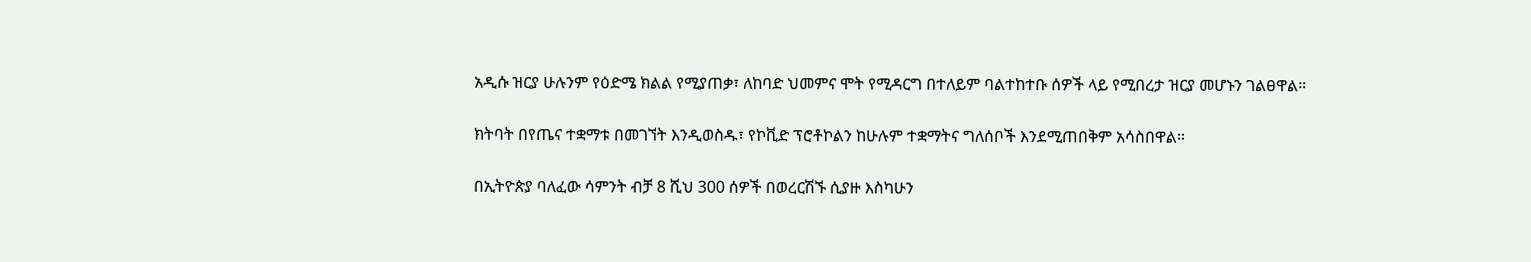አዲሱ ዝርያ ሁሉንም የዕድሜ ክልል የሚያጠቃ፣ ለከባድ ህመምና ሞት የሚዳርግ በተለይም ባልተከተቡ ሰዎች ላይ የሚበረታ ዝርያ መሆኑን ገልፀዋል።

ክትባት በየጤና ተቋማቱ በመገኘት እንዲወስዱ፣ የኮቪድ ፕሮቶኮልን ከሁሉም ተቋማትና ግለሰቦች እንደሚጠበቅም አሳስበዋል።

በኢትዮጵያ ባለፈው ሳምንት ብቻ 8 ሺህ 300 ሰዎች በወረርሽኙ ሲያዙ እስካሁን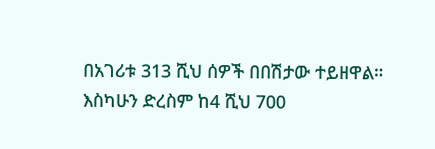በአገሪቱ 313 ሺህ ሰዎች በበሽታው ተይዘዋል። እስካሁን ድረስም ከ4 ሺህ 700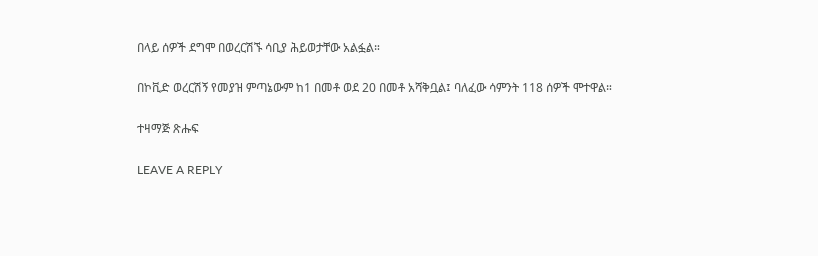በላይ ሰዎች ደግሞ በወረርሽኙ ሳቢያ ሕይወታቸው አልፏል።

በኮቪድ ወረርሽኝ የመያዝ ምጣኔውም ከ1 በመቶ ወደ 20 በመቶ አሻቅቧል፤ ባለፈው ሳምንት 118 ሰዎች ሞተዋል።

ተዛማጅ ጽሑፍ

LEAVE A REPLY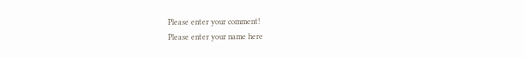Please enter your comment!
Please enter your name here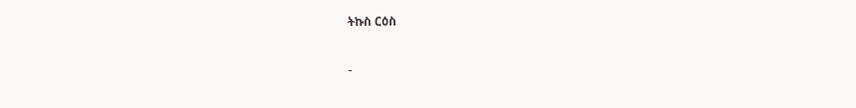ትኩስ ርዕስ

-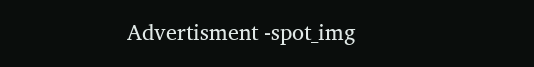Advertisment -spot_img